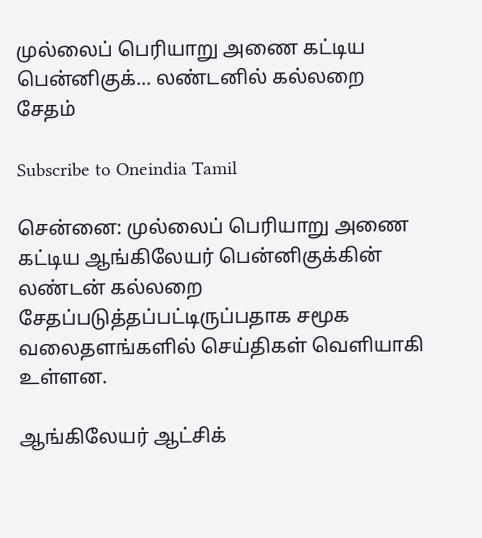முல்லைப் பெரியாறு அணை கட்டிய பென்னிகுக்... லண்டனில் கல்லறை சேதம்

Subscribe to Oneindia Tamil

சென்னை: முல்லைப் பெரியாறு அணை கட்டிய ஆங்கிலேயர் பென்னிகுக்கின் லண்டன் கல்லறை சேதப்படுத்தப்பட்டிருப்பதாக சமூக வலைதளங்களில் செய்திகள் வெளியாகி உள்ளன.

ஆங்கிலேயர் ஆட்சிக்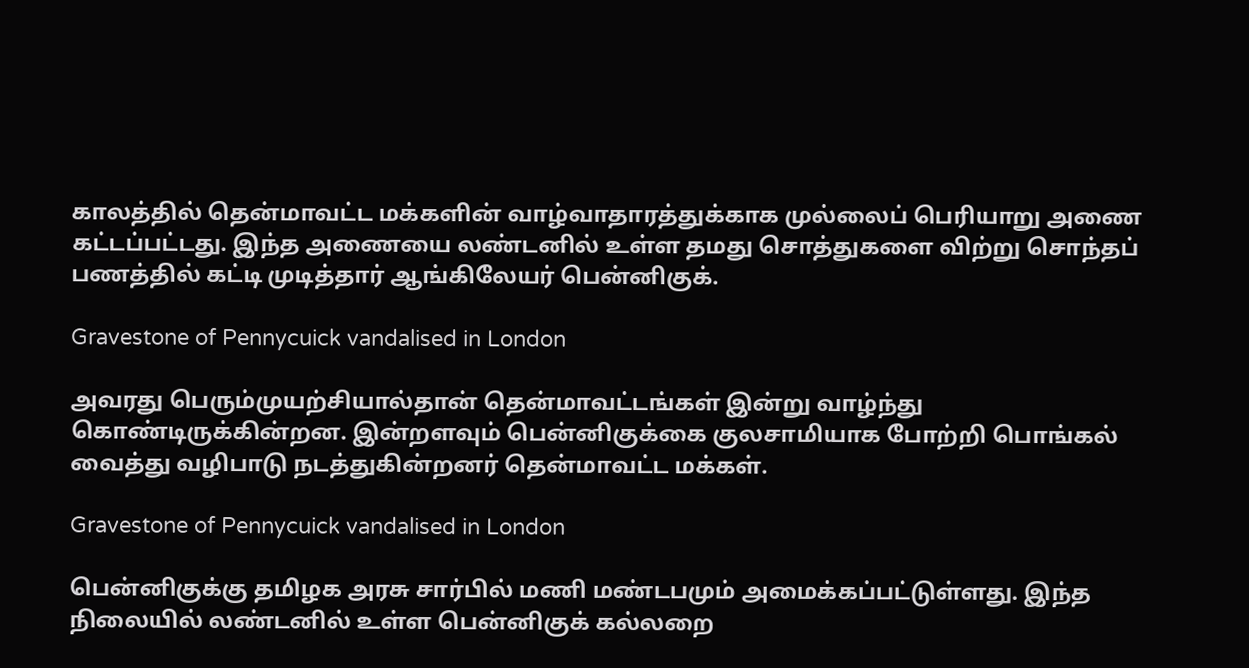காலத்தில் தென்மாவட்ட மக்களின் வாழ்வாதாரத்துக்காக முல்லைப் பெரியாறு அணை கட்டப்பட்டது. இந்த அணையை லண்டனில் உள்ள தமது சொத்துகளை விற்று சொந்தப் பணத்தில் கட்டி முடித்தார் ஆங்கிலேயர் பென்னிகுக்.

Gravestone of Pennycuick vandalised in London

அவரது பெரும்முயற்சியால்தான் தென்மாவட்டங்கள் இன்று வாழ்ந்து கொண்டிருக்கின்றன. இன்றளவும் பென்னிகுக்கை குலசாமியாக போற்றி பொங்கல் வைத்து வழிபாடு நடத்துகின்றனர் தென்மாவட்ட மக்கள்.

Gravestone of Pennycuick vandalised in London

பென்னிகுக்கு தமிழக அரசு சார்பில் மணி மண்டபமும் அமைக்கப்பட்டுள்ளது. இந்த நிலையில் லண்டனில் உள்ள பென்னிகுக் கல்லறை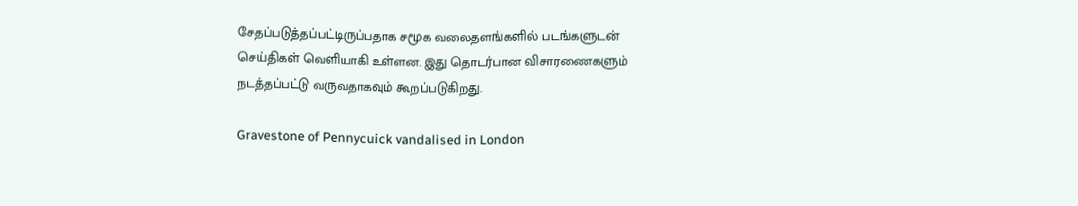சேதப்படுத்தப்பட்டிருப்பதாக சமூக வலைதளங்களில் படங்களுடன் செய்திகள் வெளியாகி உள்ளன. இது தொடர்பான விசாரணைகளும் நடத்தப்பட்டு வருவதாகவும் கூறப்படுகிறது.

Gravestone of Pennycuick vandalised in London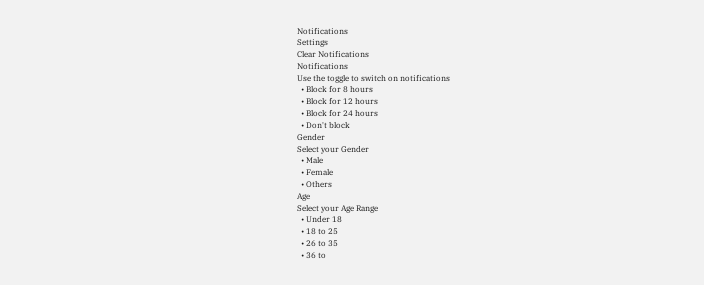Notifications
Settings
Clear Notifications
Notifications
Use the toggle to switch on notifications
  • Block for 8 hours
  • Block for 12 hours
  • Block for 24 hours
  • Don't block
Gender
Select your Gender
  • Male
  • Female
  • Others
Age
Select your Age Range
  • Under 18
  • 18 to 25
  • 26 to 35
  • 36 to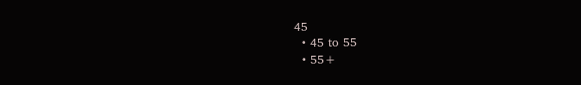45
  • 45 to 55
  • 55+